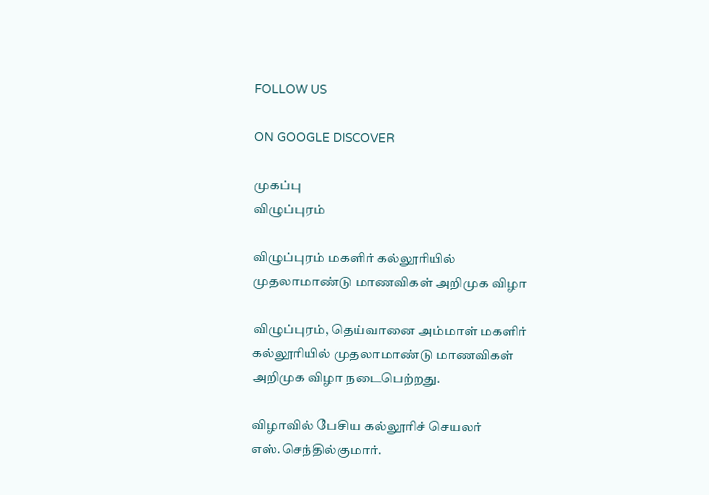FOLLOW US

ON GOOGLE DISCOVER

முகப்பு
விழுப்புரம்

விழுப்புரம் மகளிர் கல்லூரியில் முதலாமாண்டு மாணவிகள் அறிமுக விழா

விழுப்புரம், தெய்வானை அம்மாள் மகளிர் கல்லூரியில் முதலாமாண்டு மாணவிகள் அறிமுக விழா நடைபெற்றது.

விழாவில் பேசிய கல்லூரிச் செயலர் எஸ்.செந்தில்குமார்.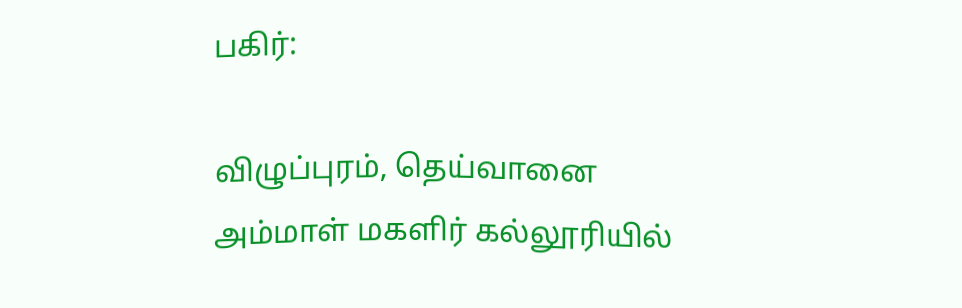பகிர்:

விழுப்புரம், தெய்வானை அம்மாள் மகளிர் கல்லூரியில்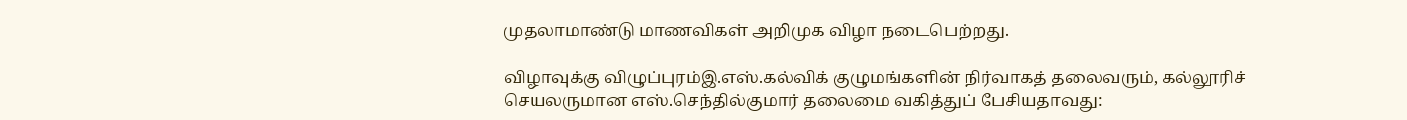முதலாமாண்டு மாணவிகள் அறிமுக விழா நடைபெற்றது.

விழாவுக்கு விழுப்புரம்இ.எஸ்.கல்விக் குழுமங்களின் நிர்வாகத் தலைவரும், கல்லூரிச் செயலருமான எஸ்.செந்தில்குமார் தலைமை வகித்துப் பேசியதாவது: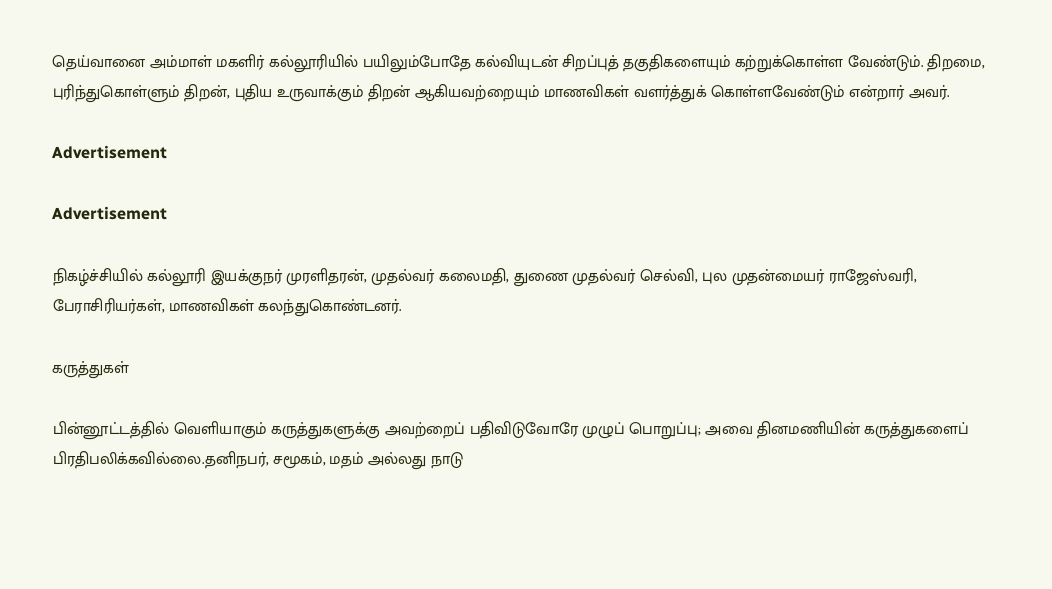தெய்வானை அம்மாள் மகளிர் கல்லூரியில் பயிலும்போதே கல்வியுடன் சிறப்புத் தகுதிகளையும் கற்றுக்கொள்ள வேண்டும். திறமை, புரிந்துகொள்ளும் திறன், புதிய உருவாக்கும் திறன் ஆகியவற்றையும் மாணவிகள் வளர்த்துக் கொள்ளவேண்டும் என்றார் அவர்.

Advertisement

Advertisement

நிகழ்ச்சியில் கல்லூரி இயக்குநர் முரளிதரன், முதல்வர் கலைமதி, துணை முதல்வர் செல்வி, புல முதன்மையர் ராஜேஸ்வரி, பேராசிரியர்கள், மாணவிகள் கலந்துகொண்டனர்.

கருத்துகள்

பின்னூட்டத்தில் வெளியாகும் கருத்துகளுக்கு அவற்றைப் பதிவிடுவோரே முழுப் பொறுப்பு; அவை தினமணியின் கருத்துகளைப் பிரதிபலிக்கவில்லை.தனிநபர், சமூகம், மதம் அல்லது நாடு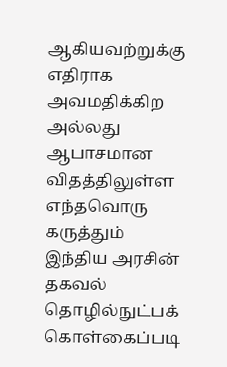ஆகியவற்றுக்கு எதிராக அவமதிக்கிற அல்லது ஆபாசமான விதத்திலுள்ள எந்தவொரு கருத்தும் இந்திய அரசின் தகவல் தொழில்நுட்பக் கொள்கைப்படி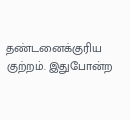தண்டனைக்குரிய குற்றம். இதுபோன்ற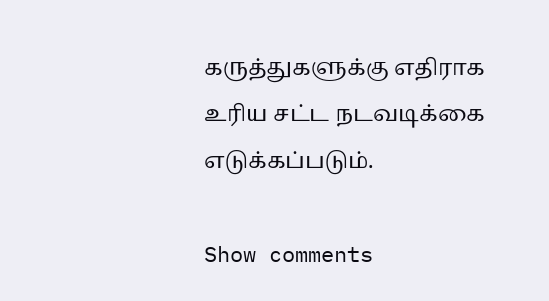கருத்துகளுக்கு எதிராக உரிய சட்ட நடவடிக்கை எடுக்கப்படும்.

Show comments